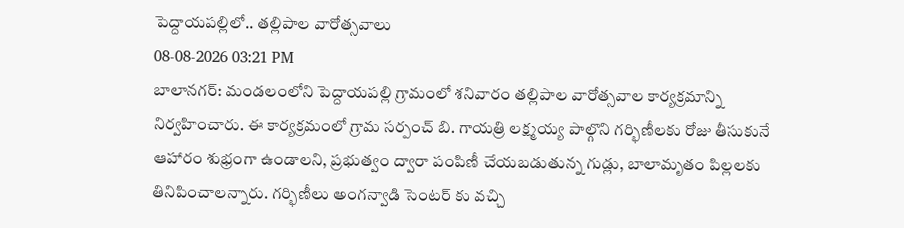పెద్దాయపల్లిలో.. తల్లిపాల వారోత్సవాలు
08-08-2026 03:21 PM
బాలానగర్: మండలంలోని పెద్దాయపల్లి గ్రామంలో శనివారం తల్లిపాల వారోత్సవాల కార్యక్రమాన్ని నిర్వహించారు. ఈ కార్యక్రమంలో గ్రామ సర్పంచ్ బి. గాయత్రి లక్ష్మయ్య పాల్గొని గర్భిణీలకు రోజు తీసుకునే ఆహారం శుభ్రంగా ఉండాలని, ప్రభుత్వం ద్వారా పంపిణీ చేయబడుతున్న గుడ్లు, బాలామృతం పిల్లలకు తినిపించాలన్నారు. గర్భిణీలు అంగన్వాడి సెంటర్ కు వచ్చి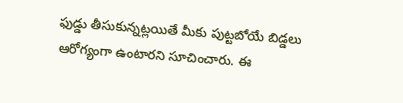ఫుడ్డు తీసుకున్నట్లయితే మీకు పుట్టబోయే బిడ్డలు ఆరోగ్యంగా ఉంటారని సూచించారు. ఈ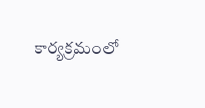కార్యక్రమంలో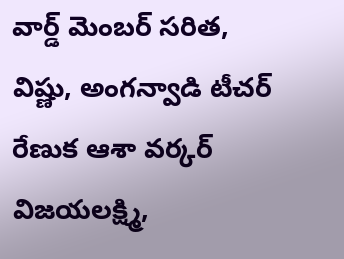వార్డ్ మెంబర్ సరిత, విష్ణు, అంగన్వాడి టీచర్ రేణుక ఆశా వర్కర్ విజయలక్ష్మి,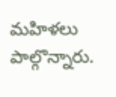మహిళలు పాల్గొన్నారు.